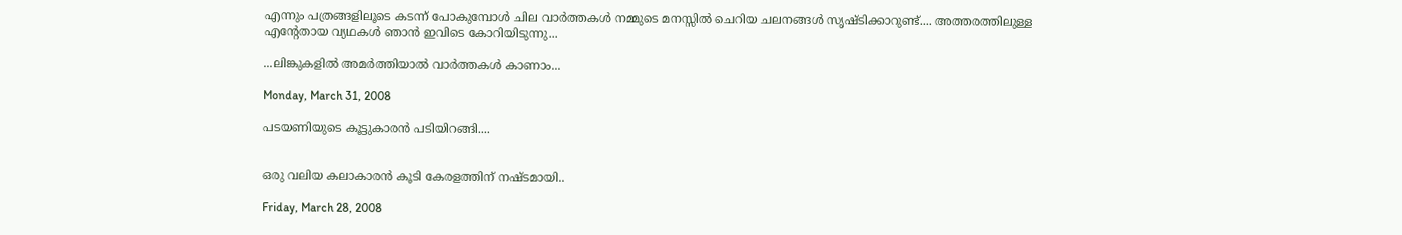എന്നും പത്രങ്ങളിലൂടെ കടന്ന് പോകുമ്പോള്‍ ചില വാര്‍ത്തകള്‍ നമ്മുടെ മനസ്സില്‍ ചെറിയ ചലനങ്ങള്‍ സൃഷ്ടിക്കാറുണ്ട്.... അത്തരത്തിലുള്ള എന്റേതായ വ്യഥകള്‍ ഞാന്‍ ഇവിടെ കോറിയിടുന്നു...

...ലിങ്കുകളില്‍ അമര്‍ത്തിയാല്‍ വാര്‍ത്തകള്‍ കാണാം...

Monday, March 31, 2008

പടയണിയുടെ കൂട്ടുകാരന്‍ പടിയിറങ്ങി....


ഒരു വലിയ കലാകാരന്‍ കൂടി കേരളത്തിന് നഷ്ടമായി..

Friday, March 28, 2008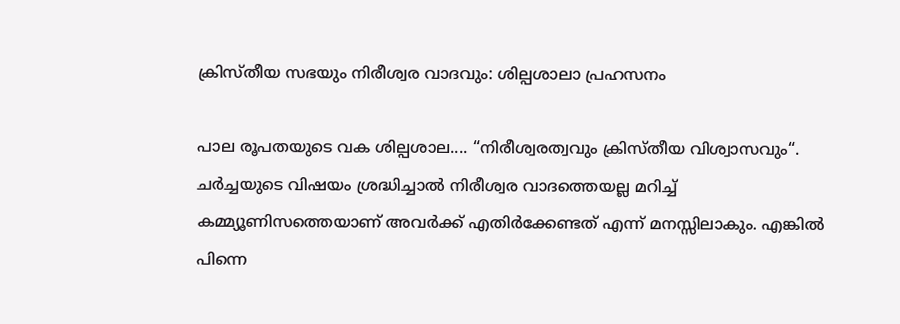ക്രിസ്തീയ സഭയും നിരീശ്വര വാദവും: ശില്പശാലാ പ്രഹസനം

പാല രൂപതയുടെ വക ശില്പശാല.... “നിരീശ്വരത്വവും ക്രിസ്തീയ വിശ്വാസവും“. ചര്‍ച്ചയുടെ വിഷയം ശ്രദ്ധിച്ചാല്‍ നിരീശ്വര വാദത്തെയല്ല മറിച്ച് കമ്മ്യൂണിസത്തെയാണ് അവര്‍ക്ക് എതിര്‍ക്കേണ്ടത് എന്ന് മനസ്സിലാകും. എങ്കില്‍ പിന്നെ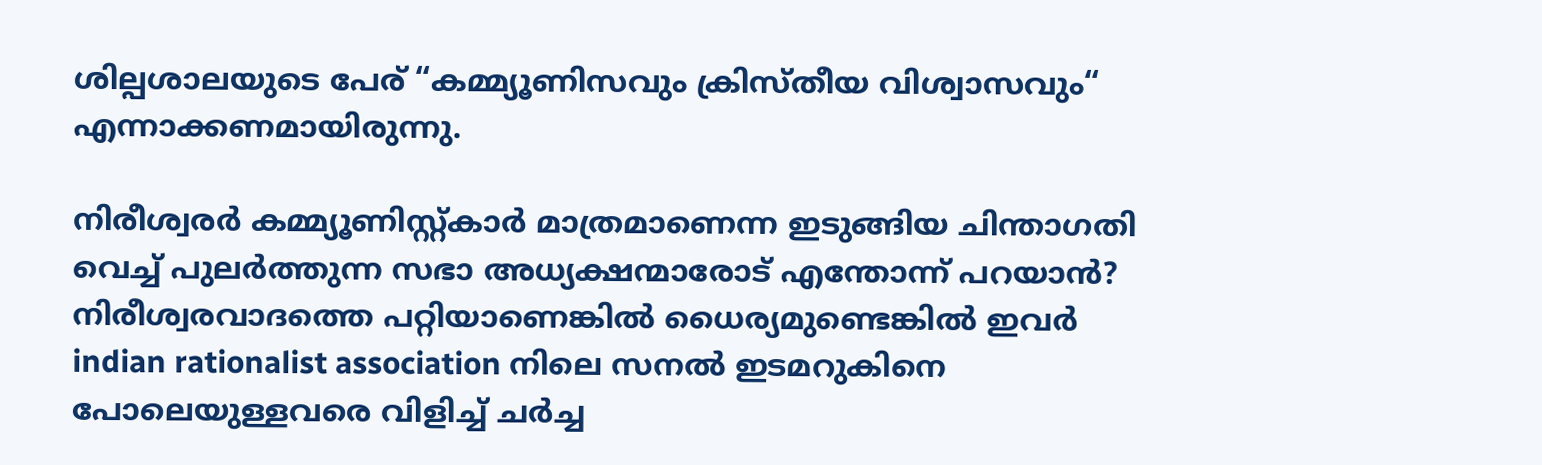ശില്പശാലയുടെ പേര് “കമ്മ്യൂണിസവും ക്രിസ്തീയ വിശ്വാസവും“ എന്നാക്കണമായിരുന്നു.

നിരീശ്വരര്‍ കമ്മ്യൂണിസ്റ്റ്കാര്‍ മാത്രമാണെന്ന ഇടുങ്ങിയ ചിന്താഗതി വെച്ച് പുലര്‍ത്തുന്ന സഭാ അധ്യക്ഷന്മാരോട് എന്തോന്ന് പറയാന്‍? നിരീശ്വരവാദത്തെ പറ്റിയാണെങ്കില്‍ ധൈര്യമുണ്ടെങ്കില്‍ ഇവര്‍ indian rationalist association നിലെ സനല്‍ ഇടമറുകിനെ പോലെയുള്ളവരെ വിളിച്ച് ചര്‍ച്ച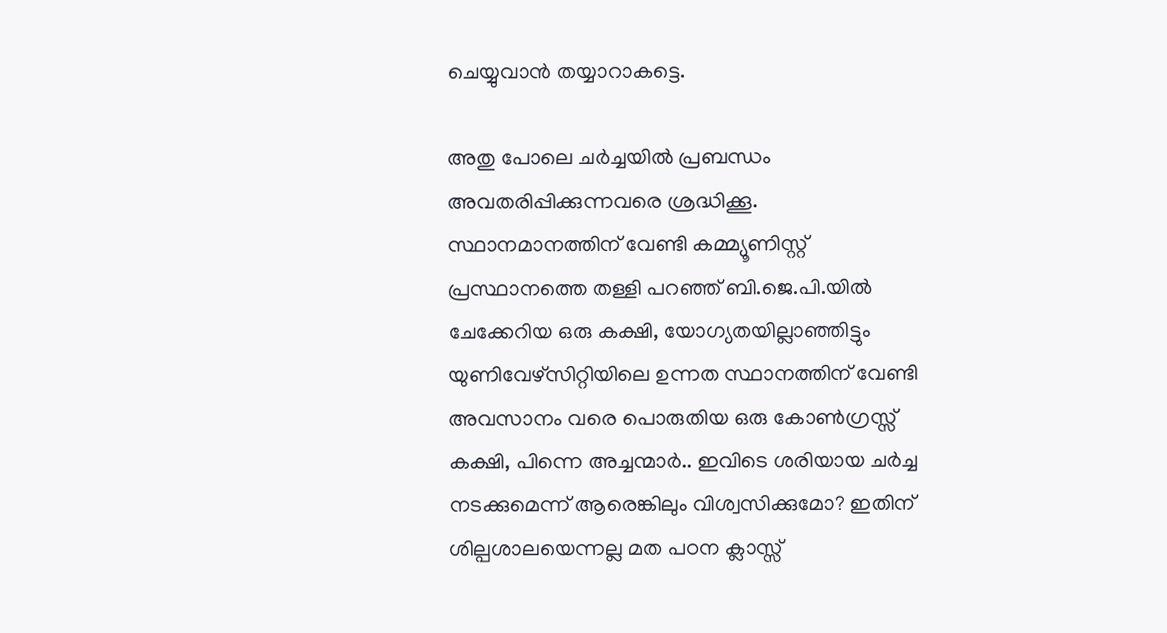ചെയ്യുവാന്‍ തയ്യാറാകട്ടെ.

അതു പോലെ ചര്‍ച്ചയില്‍ പ്രബന്ധം അവതരിപ്പിക്കുന്നവരെ ശ്രദ്ധിക്കൂ. സ്ഥാനമാനത്തിന് വേണ്ടി കമ്മ്യൂണിസ്റ്റ് പ്രസ്ഥാനത്തെ തള്ളി പറഞ്ഞ് ബി.ജെ.പി.യില്‍ ചേക്കേറിയ ഒരു കക്ഷി, യോഗ്യതയില്ലാഞ്ഞിട്ടും യുണിവേഴ്സിറ്റിയിലെ ഉന്നത സ്ഥാനത്തിന് വേണ്ടി അവസാനം വരെ പൊരുതിയ ഒരു കോണ്‍ഗ്രസ്സ് കക്ഷി, പിന്നെ അച്ചന്മാര്‍.. ഇവിടെ ശരിയായ ചര്‍ച്ച നടക്കുമെന്ന് ആരെങ്കിലും വിശ്വസിക്കുമോ? ഇതിന് ശില്പശാലയെന്നല്ല മത പഠന ക്ലാസ്സ്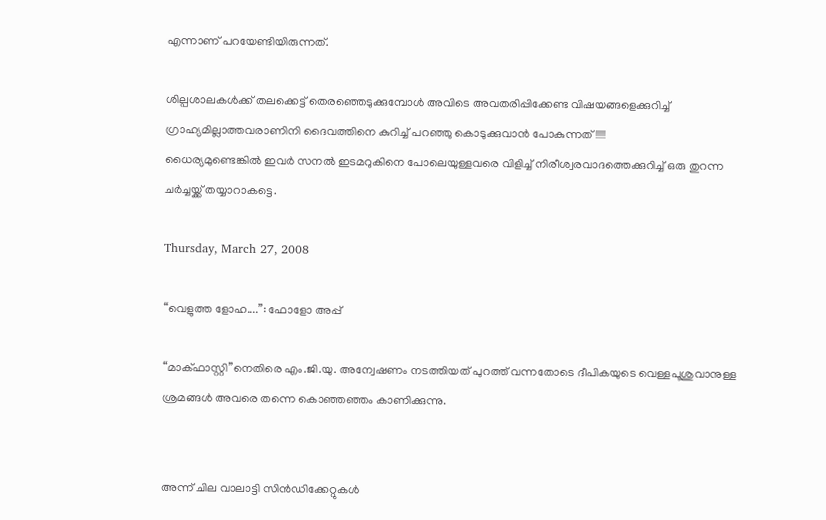എന്നാണ് പറയേണ്ടിയിരുന്നത്.

ശില്പശാലകള്‍ക്ക് തലക്കെട്ട് തെരഞ്ഞെടുക്കുമ്പോള്‍ അവിടെ അവതരിപ്പിക്കേണ്ട വിഷയങ്ങളെക്കുറിച്ച് ഗ്രാഹ്യമില്ലാത്തവരാണിനി ദൈവത്തിനെ കുറിച്ച് പറഞ്ഞു കൊടുക്കുവാന്‍ പോകുന്നത്!!!!!
ധൈര്യമുണ്ടെങ്കില്‍ ഇവര്‍ സനല്‍ ഇടമറുകിനെ പോലെയുള്ളവരെ വിളിച്ച് നിരീശ്വരവാദത്തെക്കുറിച്ച് ഒരു തുറന്ന ചര്‍ച്ചയ്ക്ക് തയ്യാറാകട്ടെ.

Thursday, March 27, 2008

“വെളുത്ത ളോഹ....”: ഫോളോ അപ്പ്

“മാക്ഫാസ്റ്റി”നെതിരെ എം.ജി.യു. അന്വേഷണം നടത്തിയത് പുറത്ത് വന്നതോടെ ദീപികയുടെ വെള്ളപൂശുവാനുള്ള ശ്രമങ്ങള്‍ അവരെ തന്നെ കൊഞ്ഞഞ്ഞം കാണിക്കുന്നു.


അന്ന് ചില വാലാട്ടി സിന്‍ഡിക്കേറ്റുകള്‍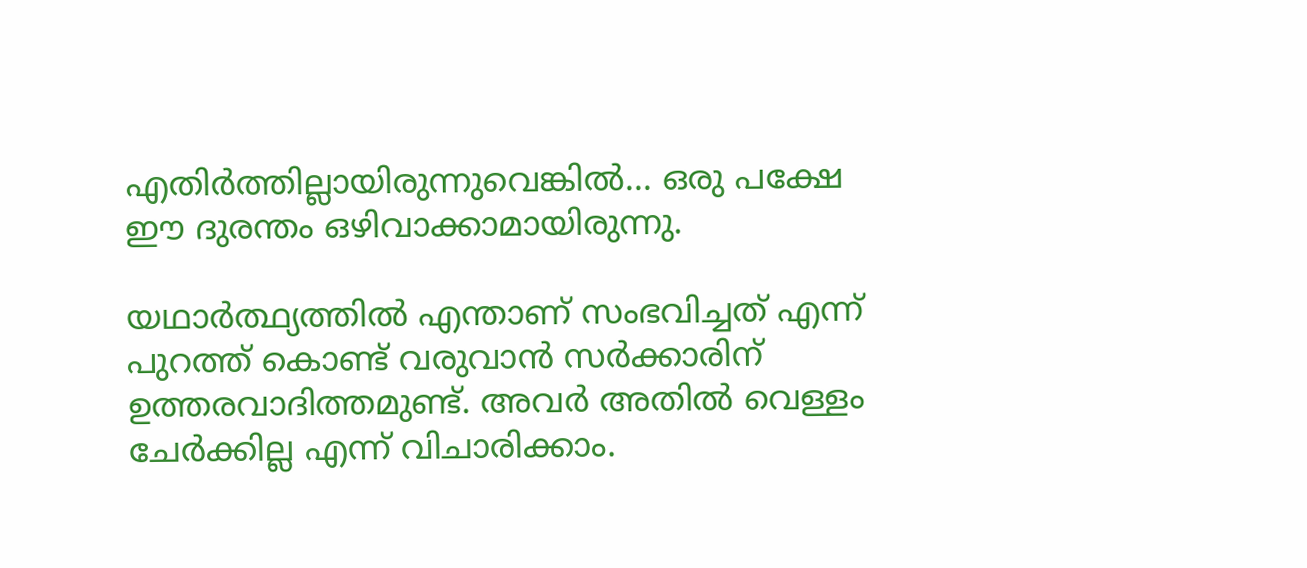എതിര്‍ത്തില്ലായിരുന്നുവെങ്കില്‍... ഒരു പക്ഷേ ഈ ദുരന്തം ഒഴിവാക്കാമായിരുന്നു.

യഥാര്‍ത്ഥ്യത്തില്‍ എന്താ‍ണ് സംഭവിച്ചത് എന്ന് പുറത്ത് കൊണ്ട് വരുവാന്‍ സര്‍ക്കാരിന് ഉത്തരവാദിത്തമുണ്ട്. അവര്‍ അതില്‍ വെള്ളം ചേര്‍ക്കില്ല എന്ന് വിചാരിക്കാം.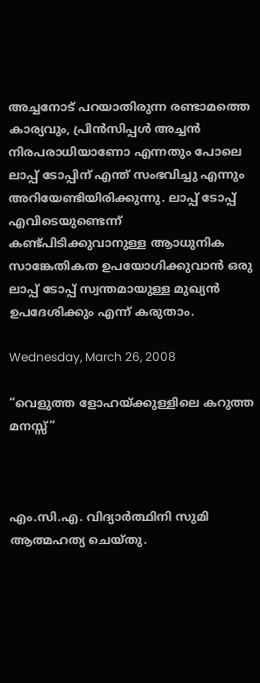അച്ചനോട് പറയാതിരുന്ന രണ്ടാമത്തെ കാര്യവും, പ്രിന്‍സിപ്പള്‍ അച്ചന്‍ നിരപരാധിയാണോ എന്നതും പോലെ ലാപ്പ് ടോപ്പിന് എന്ത് സംഭവിച്ചു എന്നും അറിയേണ്ടിയിരിക്കുന്നു. ലാപ്പ് ടോപ്പ് എവിടെയുണ്ടെന്ന് കണ്ട്പിടിക്കുവാനുള്ള ആ‍ാധുനിക സാങ്കേതികത ഉപയോഗിക്കുവാന്‍ ഒരു ലാപ്പ് ടോപ്പ് സ്വന്തമായുള്ള മുഖ്യന്‍ ഉപദേശിക്കും എന്ന് കരുതാം.

Wednesday, March 26, 2008

“വെളുത്ത ളോഹയ്ക്കുള്ളിലെ കറുത്ത മനസ്സ്“



എം.സി.എ. വിദ്യാര്‍ത്ഥിനി സുമി ആത്മഹത്യ ചെയ്തു.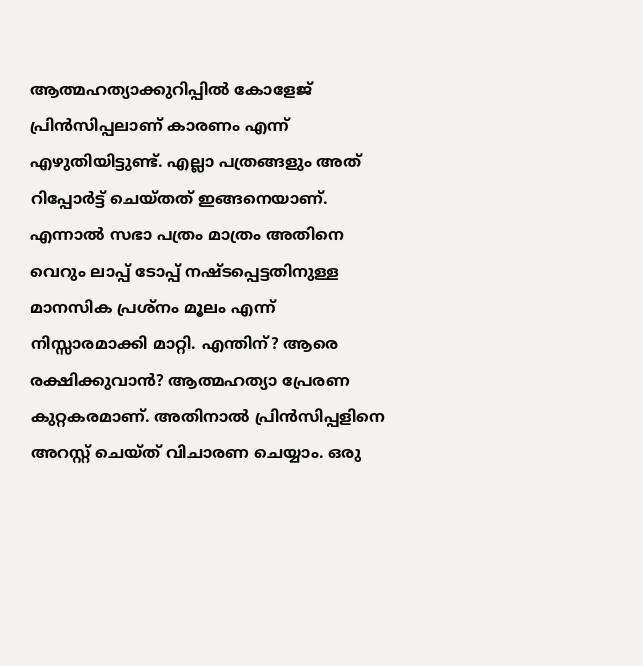ആത്മഹത്യാക്കുറിപ്പില്‍ കോളേജ് പ്രിന്‍സിപ്പലാണ് കാരണം എന്ന് എഴുതിയിട്ടുണ്ട്. എല്ലാ പത്രങ്ങളും അത് റിപ്പോര്‍ട്ട് ചെയ്തത് ഇങ്ങനെയാണ്. എന്നാല്‍ സഭാ പത്രം മാത്രം അതിനെ വെറും ലാപ്പ് ടോപ്പ് നഷ്ടപ്പെട്ടതിനുള്ള മാനസിക പ്രശ്നം മൂലം എന്ന് നിസ്സാരമാക്കി മാറ്റി. എന്തിന്? ആരെ രക്ഷിക്കുവാന്‍? ആത്മഹത്യാ പ്രേരണ കുറ്റകരമാണ്. അതിനാല്‍ പ്രിന്‍സിപ്പളിനെ അറസ്റ്റ് ചെയ്ത് വിചാരണ ചെയ്യാം. ഒരു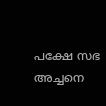പക്ഷേ സഭ അച്ചനെ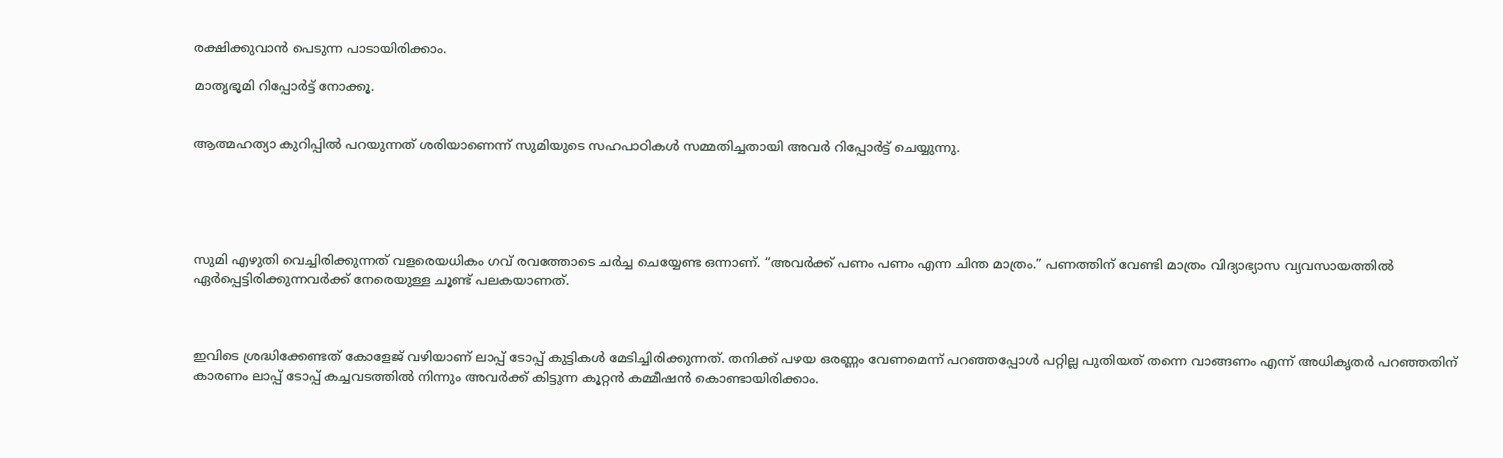രക്ഷിക്കുവാന്‍ പെടുന്ന പാടായിരിക്കാം.

മാതൃഭൂമി റിപ്പോര്‍ട്ട് നോക്കൂ.


ആത്മഹത്യാ കുറിപ്പില്‍ പറയുന്നത് ശരിയാണെന്ന് സുമിയുടെ സഹപാഠികള്‍ സമ്മതിച്ചതായി അവര്‍ റിപ്പോര്‍ട്ട് ചെയ്യുന്നു.





സുമി എഴുതി വെച്ചിരിക്കുന്നത് വളരെയധികം ഗവ് രവത്തോടെ ചര്‍ച്ച ചെയ്യേണ്ട ഒന്നാണ്. “അവര്‍ക്ക് പണം പണം എന്ന ചിന്ത മാത്രം.” പണത്തിന് വേണ്ടി മാത്രം വിദ്യാഭ്യാസ വ്യവസായത്തില്‍ ഏര്‍പ്പെട്ടിരിക്കുന്നവര്‍ക്ക് നേരെയുള്ള ചൂണ്ട് പലകയാണത്.



ഇവിടെ ശ്രദ്ധിക്കേണ്ടത് കോളേജ് വഴിയാണ് ലാപ്പ് ടോപ്പ് കുട്ടികള്‍ മേടിച്ചിരിക്കുന്നത്. തനിക്ക് പഴയ ഒരണ്ണം വേണമെന്ന് പറഞ്ഞപ്പോള്‍ പറ്റില്ല പുതിയത് തന്നെ വാങ്ങണം എന്ന് അധികൃതര്‍ പറഞ്ഞതിന് കാരണം ലാപ്പ് ടോപ്പ് കച്ചവടത്തില്‍ നിന്നും അവര്‍ക്ക് കിട്ടുന്ന കൂറ്റന്‍ കമ്മീഷന്‍ കൊണ്ടായിരിക്കാം.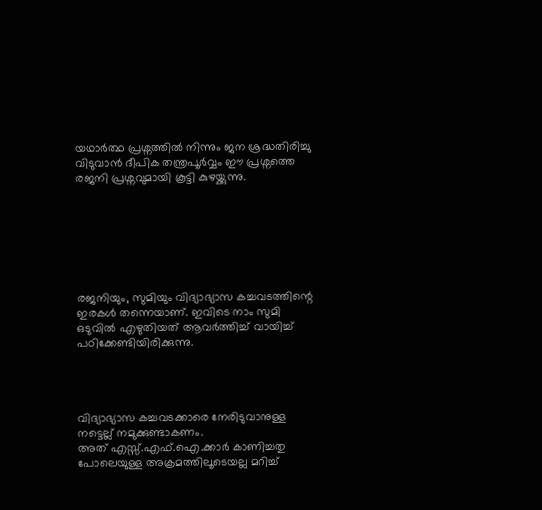യഥാര്‍ത്ഥ പ്രശ്നത്തില്‍ നിന്നും ജന ശ്രദ്ധതിരിച്ചു വിടുവാന്‍ ദീപിക തന്ത്രപൂര്‍വ്വം ഈ പ്രശ്നത്തെ രജനി പ്രശ്നവുമായി കൂട്ടി കുഴയ്ക്കുന്നു.







രജനിയും, സുമിയും വിദ്യാഭ്യാസ കച്ചവടത്തിന്റെ ഇരകള്‍ തന്നെയാണ്. ഇവിടെ നാം സുമി ഒടുവില്‍ എഴുതിയത് ആവര്‍ത്തിച്ച് വായിച്ച് പഠിക്കേണ്ടിയിരിക്കുന്നു.




വിദ്യാഭ്യാസ കച്ചവടക്കാരെ നേരിടുവാനുള്ള നട്ടെല്ല് നമുക്കുണ്ടാകണം.
അത് എസ്സ്.എഫ്.ഐ.ക്കാര്‍ കാണിച്ചതു പോലെയുള്ള അക്രമത്തിലൂടെയല്ല മറിച്ച്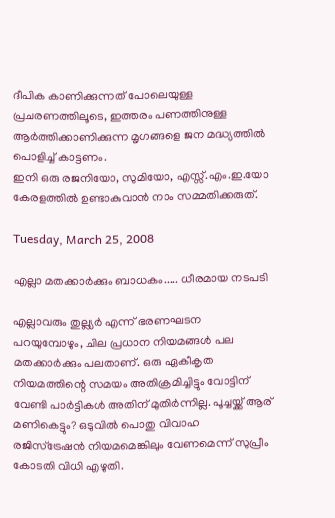ദീപിക കാണിക്കുന്നത് പോലെയുള്ള പ്രചരണത്തിലൂടെ, ഇത്തരം പണത്തിനുള്ള ആര്‍ത്തിക്കാണിക്കുന്ന മൃഗങ്ങളെ ജന മദ്ധ്യത്തില്‍ പൊളിച്ച് കാട്ടണം.
ഇനി ഒരു രജനിയോ, സുമിയോ, എസ്സ്.എം.ഇ.യോ കേരളത്തില്‍ ഉണ്ടാകുവാന്‍ നാം സമ്മതിക്കരുത്.

Tuesday, March 25, 2008

എല്ലാ മതക്കാര്‍ക്കും ബാധകം..... ധീരമായ നടപടി

എല്ലാവരും തുല്ല്യര്‍ എന്ന് ഭരണഘടന പറയുമ്പോഴും, ചില പ്രധാന നിയമങ്ങള്‍ പല മതക്കാര്‍ക്കും പലതാണ്. ഒരു ഏകീകൃത നിയമത്തിന്റെ സമയം അതിക്രമിച്ചിട്ടും വോട്ടിന് വേണ്ടി പാര്‍ട്ടികള്‍ അതിന് മുതിര്‍ന്നില്ല. പൂച്ചയ്ക്ക് ആര് മണികെട്ടും? ഒടുവില്‍ പൊതു വിവാഹ രജിസ്ട്രേഷന്‍ നിയമമെങ്കിലും വേണമെന്ന് സുപ്രീം കോടതി വിധി എഴുതി.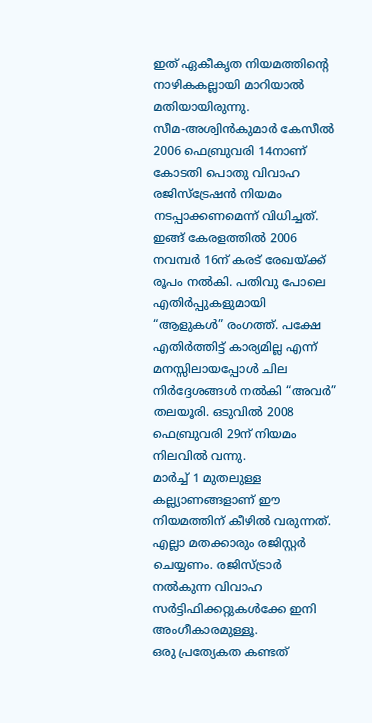ഇത് ഏകീകൃത നിയമത്തിന്റെ നാഴികകല്ലായി മാറിയാല്‍ മതിയായിരുന്നു.
സീമ-അശ്വിന്‍കുമാര്‍ കേസീല്‍ 2006 ഫെബ്രുവരി 14നാണ് കോടതി പൊതു വിവാഹ രജിസ്ട്രേഷന്‍ നിയമം നടപ്പാക്കണമെന്ന് വിധിച്ചത്. ഇങ്ങ് കേരളത്തില്‍ 2006 നവമ്പര്‍ 16ന് കരട് രേഖയ്ക്ക് രൂപം നല്‍കി. പതിവു പോലെ എതിര്‍പ്പുകളുമായി “ആളുകള്‍” രംഗത്ത്. പക്ഷേ എതിര്‍ത്തിട്ട് കാര്യമില്ല എന്ന് മനസ്സിലായപ്പോള്‍ ചില നിര്‍ദ്ദേശങ്ങള്‍ നല്‍കി “അവര്‍” തലയൂരി. ഒടുവില്‍ 2008 ഫെബ്രുവരി 29ന് നിയമം നിലവില്‍ വന്നു.
മാര്‍ച്ച് 1 മുതലുള്ള കല്ല്യാണങ്ങളാണ് ഈ നിയമത്തിന് കീഴില്‍ വരുന്നത്. എല്ലാ മതക്കാരും രജിസ്റ്റര്‍ ചെയ്യണം. രജിസ്ട്രാര്‍ നല്‍കുന്ന വിവാഹ സര്‍ട്ടിഫിക്കറ്റുകള്‍ക്കേ ഇനി അംഗീകാരമുള്ളൂ.
ഒരു പ്രത്യേകത കണ്ടത്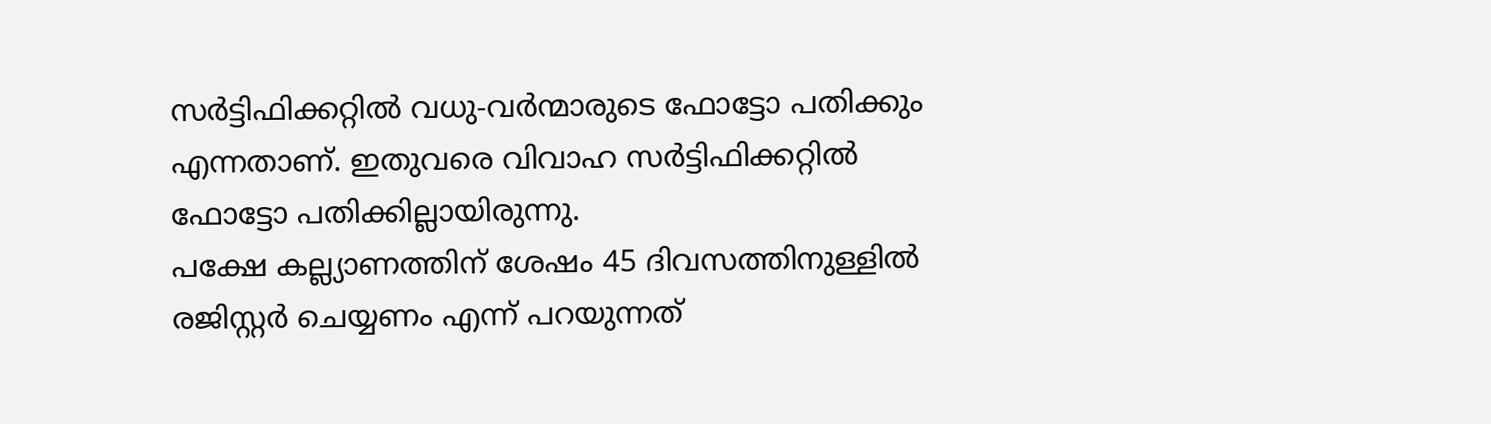സര്‍ട്ടിഫിക്കറ്റില്‍ വധു-വര്‍ന്മാരുടെ ഫോട്ടോ പതിക്കും എന്നതാണ്. ഇതുവരെ വിവാഹ സര്‍ട്ടിഫിക്കറ്റില്‍ ഫോട്ടോ പതിക്കില്ലായിരുന്നു.
പക്ഷേ കല്ല്യാണത്തിന് ശേഷം 45 ദിവസത്തിനുള്ളില്‍ രജിസ്റ്റര്‍ ചെയ്യണം എന്ന് പറയുന്നത്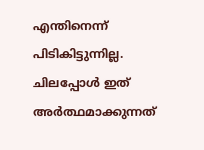എന്തിനെന്ന് പിടികിട്ടുന്നില്ല. ചിലപ്പോള്‍ ഇത് അര്‍ത്ഥമാക്കുന്നത്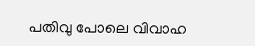പതിവു പോലെ വിവാഹ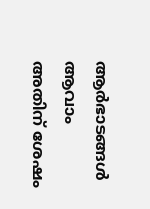ആര്‍ഭാടങ്ങള്‍ ആവാം അതിന് ശേഷം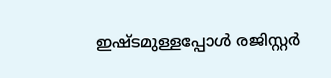ഇഷ്ടമുള്ളപ്പോള്‍ രജിസ്റ്റര്‍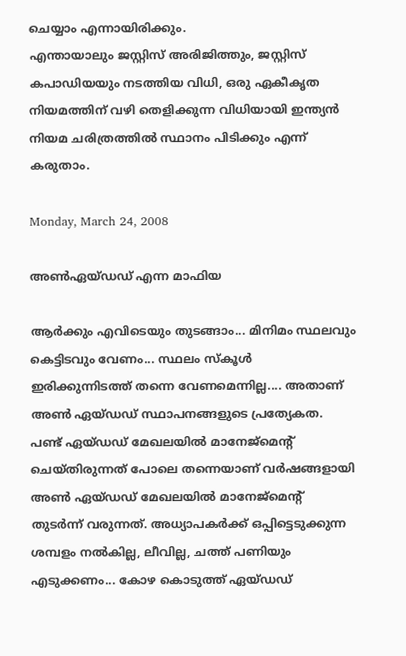ചെയ്യാം എന്നായിരിക്കും.
എന്തായാലും ജസ്റ്റിസ് അരിജിത്തും, ജസ്റ്റിസ് കപാഡിയയും നടത്തിയ വിധി, ഒരു ഏകീകൃത നിയമത്തിന് വഴി തെളിക്കുന്ന വിധിയായി ഇന്ത്യന്‍ നിയമ ചരിത്രത്തില്‍ സ്ഥാനം പിടിക്കും എന്ന് കരുതാം.

Monday, March 24, 2008

അണ്‍ഏയ്ഡഡ് എന്ന മാഫിയ

ആര്‍ക്കും എവിടെയും തുടങ്ങാം... മിനിമം സ്ഥലവും കെട്ടിടവും വേണം... സ്ഥലം സ്കൂള്‍ ഇരിക്കുന്നിടത്ത് തന്നെ വേണമെന്നില്ല.... അതാണ് അണ്‍ ഏയ്ഡഡ് സ്ഥാപനങ്ങളുടെ പ്രത്യേകത.
പണ്ട് ഏയ്ഡഡ് മേഖലയില്‍ മാനേജ്മെന്റ് ചെയ്തിരുന്നത് പോലെ തന്നെയാണ് വര്‍ഷങ്ങളായി അണ്‍ ഏയ്ഡഡ് മേഖലയില്‍ മാനേജ്മെന്റ് തുടര്‍ന്ന് വരുന്നത്. അധ്യാപകര്‍ക്ക് ഒപ്പിട്ടെടുക്കുന്ന ശമ്പളം നല്‍കില്ല, ലീവില്ല, ചത്ത് പണിയും എടുക്കണം... കോഴ കൊടുത്ത് ഏയ്ഡഡ്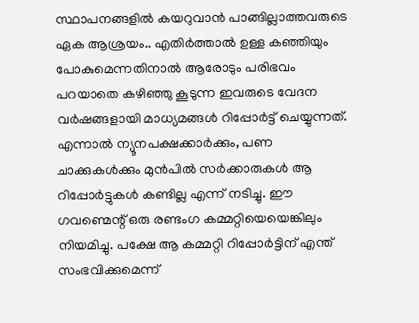സ്ഥാപനങ്ങളില്‍ കയറുവാന്‍ പാങ്ങില്ലാത്തവരുടെ ഏക ആശ്രയം.. എതിര്‍ത്താല്‍ ഉള്ള കഞ്ഞിയും പോകുമെന്നതിനാല്‍ ആരോടും പരിഭവം പറയാതെ കഴിഞ്ഞു കൂടുന്ന ഇവരുടെ വേദന വര്‍ഷങ്ങളായി മാധ്യമങ്ങള്‍ റിപ്പോര്‍ട്ട് ചെയ്യുന്നത്. എന്നാല്‍ ന്യൂനപക്ഷക്കാര്‍ക്കും, പണ ചാക്കുകള്‍ക്കും മുന്‍പില്‍ സര്‍ക്കാരുകള്‍ ആ റിപ്പോര്‍ട്ടുകള്‍ കണ്ടില്ല എന്ന് നടിച്ചു. ഈ ഗവണ്മെന്റ് ഒരു രണ്ടംഗ കമ്മറ്റിയെയെങ്കിലും നിയമിച്ചു. പക്ഷേ ആ കമ്മറ്റി റിപ്പോര്‍ട്ടിന് എന്ത് സംഭവിക്കുമെന്ന്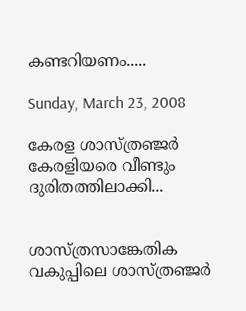കണ്ടറിയണം.....

Sunday, March 23, 2008

കേരള ശാസ്ത്രഞ്ജര്‍ കേരളിയരെ വീണ്ടും ദുരിതത്തിലാക്കി...


ശാസ്ത്രസാങ്കേതിക വകുപ്പിലെ ശാസ്ത്രഞ്ജര്‍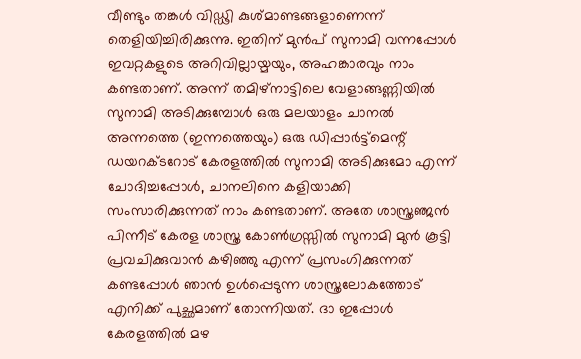വീണ്ടും തങ്കള്‍ വിഡ്ഢി കുശ്മാണ്ടങ്ങളാണെന്ന് തെളിയിച്ചിരിക്കുന്നു. ഇതിന് മുന്‍പ് സുനാമി വന്നപ്പോള്‍ ഇവറ്റകളുടെ അറിവില്ലായ്മയും, അഹങ്കാരവും നാം കണ്ടതാണ്. അന്ന് തമിഴ്നാട്ടിലെ വേളാങ്ങണ്ണിയില്‍ സുനാമി അടിക്കുമ്പോള്‍ ഒരു മലയാളം ചാനല്‍ അന്നത്തെ (ഇന്നത്തെയും) ഒരു ഡിപ്പാര്‍ട്ട്മെന്റ് ഡയറക്ടറോട് കേരളത്തില്‍ സുനാമി അടിക്കുമോ എന്ന് ചോദിച്ചപ്പോള്‍, ചാനലിനെ കളിയാക്കി സംസാരിക്കുന്നത് നാം കണ്ടതാണ്. അതേ ശാസ്ത്രഞ്ജന്‍ പിന്നീട് കേരള ശാസ്ത്ര കോണ്‍ഗ്രസ്സില്‍ സുനാമി മുന്‍ കൂട്ടി പ്രവചിക്കുവാന്‍ കഴിഞ്ഞു എന്ന് പ്രസംഗിക്കുന്നത് കണ്ടപ്പോള്‍ ഞാന്‍ ഉള്‍പ്പെടുന്ന ശാസ്ത്രലോകത്തോട് എനിക്ക് പുച്ഛമാണ് തോന്നിയത്. ദാ ഇപ്പോള്‍ കേരളത്തില്‍ മഴ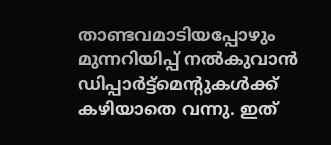താണ്ടവമാടിയപ്പോഴും മുന്നറിയിപ്പ് നല്‍കുവാന്‍ ഡിപ്പാര്‍ട്ട്മെന്റുകള്‍ക്ക് കഴിയാതെ വന്നു. ഇത്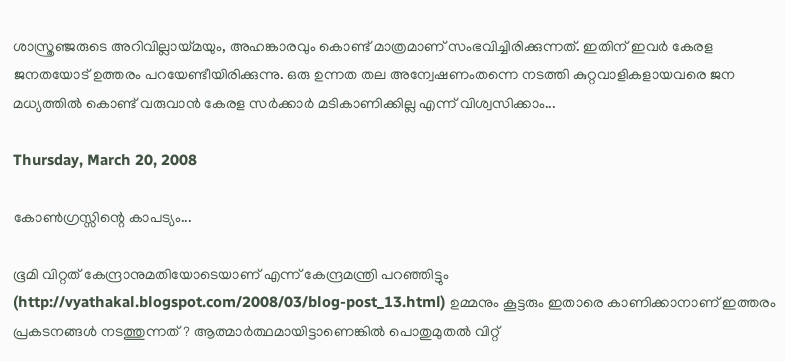ശാസ്ത്രഞ്ജരുടെ അറിവില്ലായ്മയും, അഹങ്കാരവും കൊണ്ട് മാത്രമാണ് സംഭവിച്ചിരിക്കുന്നത്. ഇതിന് ഇവര്‍ കേരള ജനതയോട് ഉത്തരം പറയേണ്ടീയിരിക്കുന്നു. ഒരു ഉന്നത തല അന്വേഷണംതന്നെ നടത്തി കുറ്റവാളികളായവരെ ജന മധ്യത്തില്‍ കൊണ്ട് വരുവാന്‍ കേരള സര്‍ക്കാര്‍ മടികാണിക്കില്ല എന്ന് വിശ്വസിക്കാം...

Thursday, March 20, 2008

കോണ്‍ഗ്രസ്സിന്റെ കാപട്യം...

ഭൂമി വിറ്റത് കേന്ദ്രാനുമതിയോടെയാണ് എന്ന് കേന്ദ്രമന്ത്രി പറഞ്ഞിട്ടും (http://vyathakal.blogspot.com/2008/03/blog-post_13.html) ഉമ്മനും കൂട്ടരും ഇതാരെ കാണിക്കാനാണ് ഇത്തരം പ്രകടനങ്ങള്‍ നടത്തുന്നത്? ആത്മാര്‍ത്ഥമായിട്ടാണെങ്കില്‍ പൊതുമുതല്‍ വിറ്റ്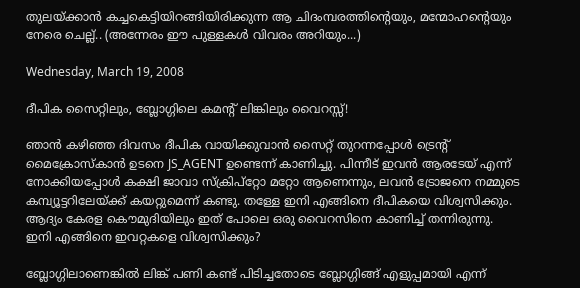തുലയ്ക്കാന്‍ കച്ചകെട്ടിയിറങ്ങിയിരിക്കുന്ന ആ ചിദംമ്പരത്തിന്റെയും, മന്മോഹന്റെയും നേരെ ചെല്ല്.. (അന്നേരം ഈ പുള്ളകള്‍ വിവരം അറിയും...)

Wednesday, March 19, 2008

ദീപിക സൈറ്റിലും, ബ്ലോഗ്ഗിലെ കമന്റ് ലിങ്കിലും വൈറസ്സ്!

ഞാന്‍ കഴിഞ്ഞ ദിവസം ദീപിക വായിക്കുവാന്‍ സൈറ്റ് തുറന്നപ്പോള്‍ ട്രെന്റ് മൈക്രോസ്കാന്‍ ഉടനെ JS_AGENT ഉണ്ടെന്ന് കാണിച്ചു. പിന്നീട് ഇവന്‍ ആരടേയ് എന്ന് നോക്കിയപ്പോള്‍ കക്ഷി ജാവാ സ്ക്രിപ്റ്റോ മറ്റോ ആണെന്നും, ലവന്‍ ട്രോജനെ നമ്മുടെ കമ്പ്യൂട്ടറിലേയ്ക്ക് കയറ്റുമെന്ന് കണ്ടു. തള്ളേ ഇനി എങ്ങിനെ ദീപികയെ വിശ്വസിക്കും. ആദ്യം കേരള കൌമുദിയിലും ഇത് പോലെ ഒരു വൈറസിനെ കാണിച്ച് തന്നിരുന്നു.
ഇനി എങ്ങിനെ ഇവറ്റകളെ വിശ്വസിക്കും?

ബ്ലോഗ്ഗിലാണെങ്കില്‍ ലിങ്ക് പണി കണ്ട് പിടിച്ചതോടെ ബ്ലോഗ്ഗിങ്ങ് എളുപ്പമായി എന്ന്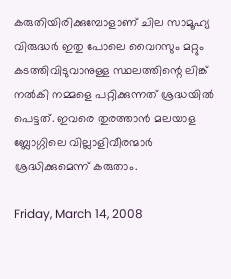കരുതിയിരിക്കുമ്പോളാണ് ചില സാമൂഹ്യ വിരുദ്ധര്‍ ഇതു പോലെ വൈറസും മറ്റും കടത്തിവിടുവാനുള്ള സ്ഥലത്തിന്റെ ലിങ്ക് നല്‍കി നമ്മളെ പറ്റിക്കുന്നത് ശ്രദ്ധയില്‍ പെട്ടത്. ഇവരെ തുരത്താന്‍ മലയാള ബ്ലോഗ്ഗിലെ വില്ലാളിവീരന്മാര്‍ ശ്രദ്ധിക്കുമെന്ന് കരുതാം.

Friday, March 14, 2008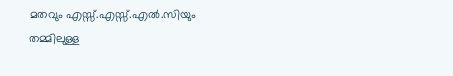മതവും എസ്സ്.എസ്സ്.എല്‍.സിയും തമ്മിലുള്ള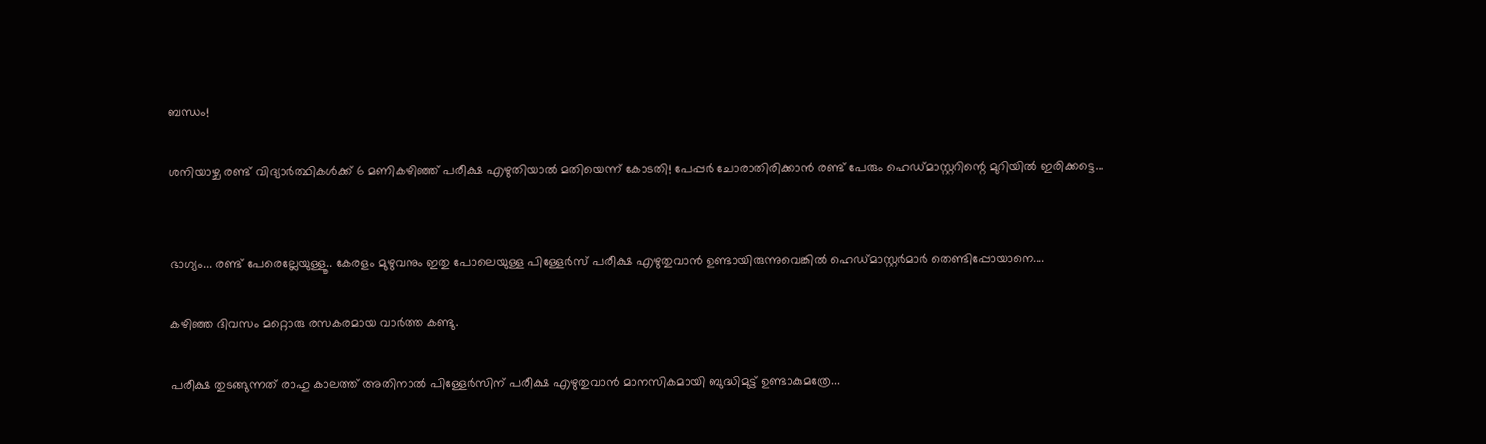ബന്ധം!

ശനിയാഴ്ച രണ്ട് വിദ്യാര്‍ത്ഥികള്‍ക്ക് 6 മണികഴിഞ്ഞ് പരീക്ഷ എഴുതിയാല്‍ മതിയെന്ന് കോടതി! പേപ്പര്‍ ചോരാതിരിക്കാന്‍ രണ്ട് പേരും ഹെഡ്മാസ്റ്ററിന്റെ മുറിയില്‍ ഇരിക്കട്ടെ...


ഭാഗ്യം... രണ്ട് പേരെല്ലേയുള്ളൂ.. കേരളം മുഴുവനും ഇതു പോലെയുള്ള പിള്ളേര്‍സ് പരീക്ഷ എഴുതുവാന്‍ ഉണ്ടായിരുന്നുവെങ്കില്‍ ഹെഡ്മാസ്റ്റര്‍മാര്‍ തെണ്ടിപ്പോയാനെ....

കഴിഞ്ഞ ദിവസം മറ്റൊരു രസകരമായ വാര്‍ത്ത കണ്ടു.

പരീക്ഷ തുടങ്ങുന്നത് രാഹു കാലത്ത് അതിനാല്‍ പിള്ളേര്‍സിന് പരീക്ഷ എഴുതുവാന്‍ മാനസികമായി ബുദ്ധിമുട്ട് ഉണ്ടാകുമത്രേ...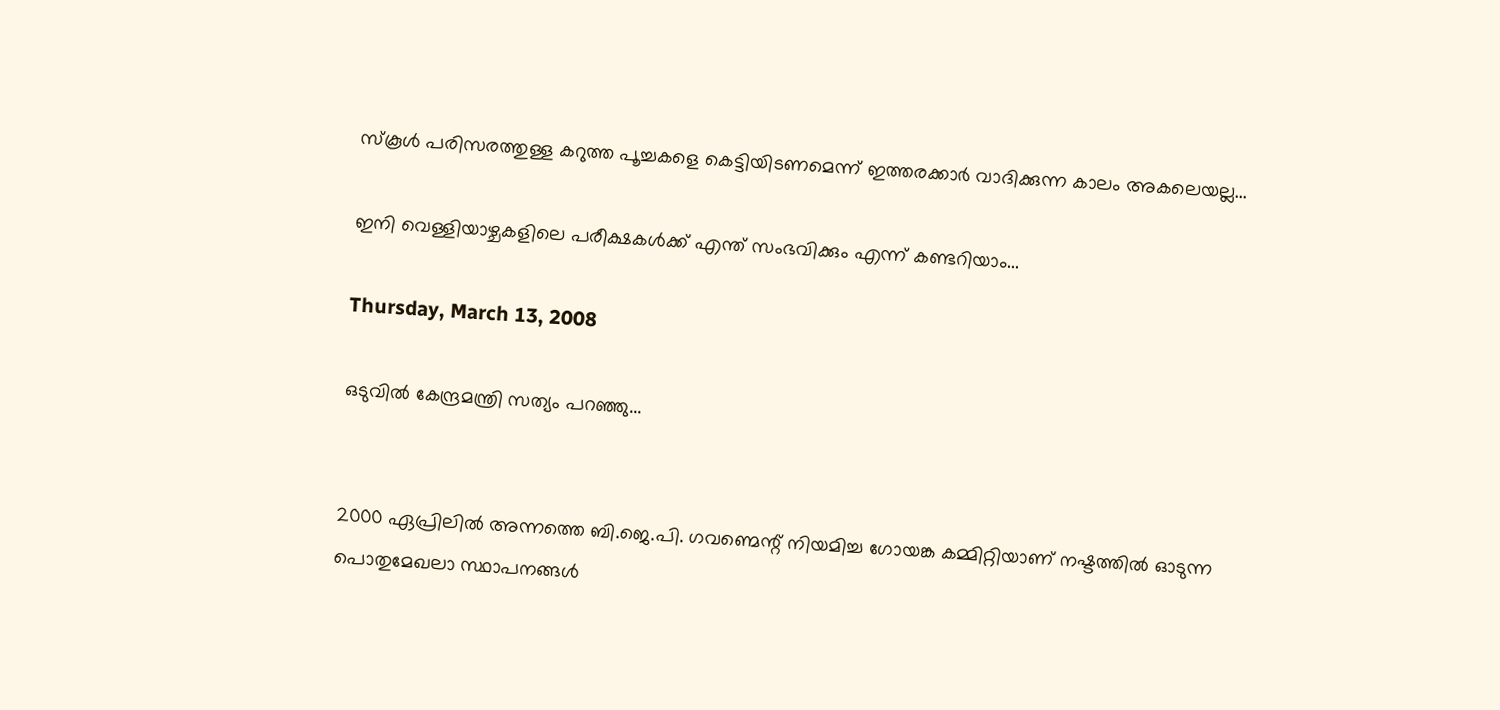സ്കൂള്‍ പരിസരത്തുള്ള കറുത്ത പൂച്ചകളെ കെട്ടിയിടണമെന്ന് ഇത്തരക്കാര്‍ വാദിക്കുന്ന കാലം അകലെയല്ല...

ഇനി വെള്ളിയാഴ്ചകളിലെ പരീക്ഷകള്‍ക്ക് എന്ത് സംഭവിക്കും എന്ന് കണ്ടറിയാം...

Thursday, March 13, 2008

ഒടുവില്‍ കേന്ദ്രമന്ത്രി സത്യം പറഞ്ഞു...


2000 ഏപ്രിലില്‍ അന്നത്തെ ബി.ജെ.പി. ഗവണ്മെന്റ് നിയമിച്ച ഗോയങ്ക കമ്മിറ്റിയാണ് നഷ്ടത്തില്‍ ഓടുന്ന പൊതുമേഖലാ സ്ഥാപനങ്ങള്‍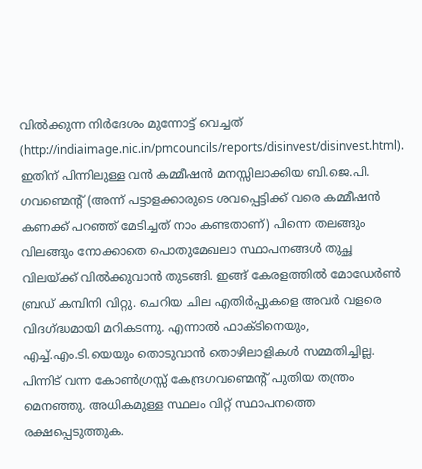വില്‍ക്കുന്ന നിര്‍ദേശം മുന്നോട്ട് വെച്ചത് (http://indiaimage.nic.in/pmcouncils/reports/disinvest/disinvest.html). ഇതിന് പിന്നിലുള്ള വന്‍ കമ്മീഷന്‍ മനസ്സിലാക്കിയ ബി.ജെ.പി. ഗവണ്മെന്റ് (അന്ന് പട്ടാളക്കാരുടെ ശവപ്പെട്ടിക്ക് വരെ കമ്മീഷന്‍ കണക്ക് പറഞ്ഞ് മേടിച്ചത് നാം കണ്ടതാണ്) പിന്നെ തലങ്ങും വിലങ്ങും നോക്കാതെ പൊതുമേഖലാ സ്ഥാപനങ്ങള്‍ തുച്ഛ വിലയ്ക്ക് വില്‍ക്കുവാന്‍ തുടങ്ങി. ഇങ്ങ് കേരളത്തില്‍ മോഡേര്‍ണ്‍ ബ്രഡ് കമ്പിനി വിറ്റു. ചെറിയ ചില എതിര്‍പ്പുകളെ അവര്‍ വളരെ വിദഗ്ദ്ധമായി മറികടന്നു. എന്നാല്‍ ഫാക്ടിനെയും, എച്ച്.എം.ടി.യെയും തൊടുവാന്‍ തൊഴിലാളികള്‍ സമ്മതിച്ചില്ല. പിന്നിട് വന്ന കോണ്‍ഗ്രസ്സ് കേന്ദ്രഗവണ്മെന്റ് പുതിയ തന്ത്രം മെനഞ്ഞു. അധികമുള്ള സ്ഥലം വിറ്റ് സ്ഥാപനത്തെ രക്ഷപ്പെടുത്തുക.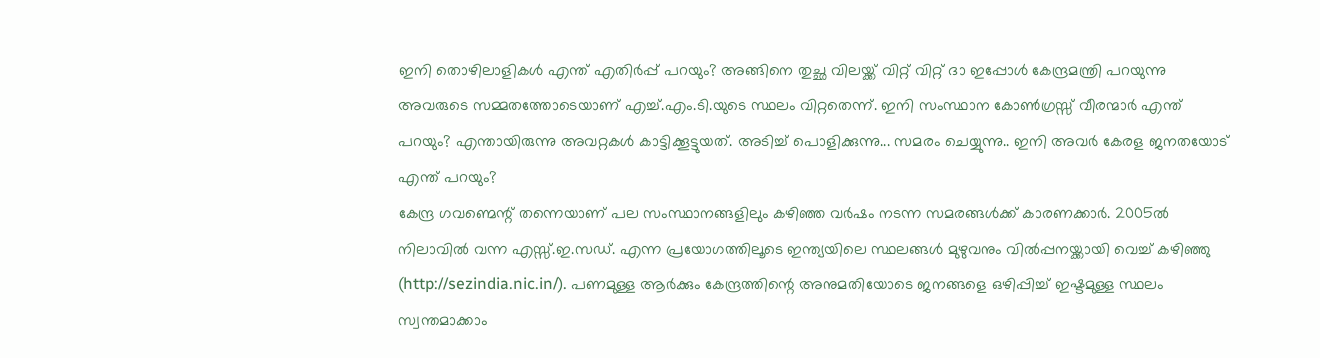ഇനി തൊഴിലാളികള്‍ എന്ത് എതിര്‍പ്പ് പറയും? അങ്ങിനെ തുച്ഛ വിലയ്ക്ക് വിറ്റ് വിറ്റ് ദാ ഇപ്പോള്‍ കേന്ദ്രമന്ത്രി പറയുന്നു അവരുടെ സമ്മതത്തോടെയാണ് എച്ച്.എം.ടി.യുടെ സ്ഥലം വിറ്റതെന്ന്. ഇനി സംസ്ഥാന കോണ്‍ഗ്രസ്സ് വീരന്മാര്‍ എന്ത് പറയും? എന്തായിരുന്നു അവറ്റകള്‍ കാട്ടിക്കൂട്ടുയത്. അടിച്ച് പൊളിക്കുന്നു... സമരം ചെയ്യുന്നു.. ഇനി അവര്‍ കേരള ജനതയോട് എന്ത് പറയും?
കേന്ദ്ര ഗവണ്മെന്റ് തന്നെയാണ് പല സംസ്ഥാനങ്ങളിലും കഴിഞ്ഞ വര്‍ഷം നടന്ന സമരങ്ങള്‍ക്ക് കാരണക്കാര്‍. 2005ല്‍ നിലാവില്‍ വന്ന എസ്സ്.ഇ.സഡ്. എന്ന പ്രയോഗത്തിലൂടെ ഇന്ത്യയിലെ സ്ഥലങ്ങള്‍ മുഴുവനും വില്‍പ്പനയ്ക്കായി വെച്ച് കഴിഞ്ഞു (http://sezindia.nic.in/). പണമുള്ള ആ‍ര്‍ക്കും കേന്ദ്രത്തിന്റെ അനുമതിയോടെ ജനങ്ങളെ ഒഴിപ്പിച്ച് ഇഷ്ടമുള്ള സ്ഥലം സ്വന്തമാക്കാം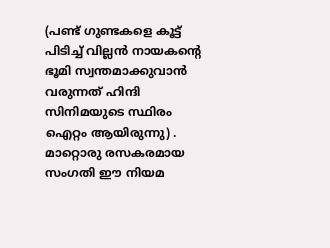(പണ്ട് ഗുണ്ടകളെ കൂട്ട് പിടിച്ച് വില്ലന്‍ നായകന്റെ ഭൂമി സ്വന്തമാക്കുവാന്‍ വരുന്നത് ഹിന്ദി സിനിമയുടെ സ്ഥിരം ഐറ്റം ആയിരുന്നു) . മാറ്റൊരു രസകരമായ സംഗതി ഈ നിയമ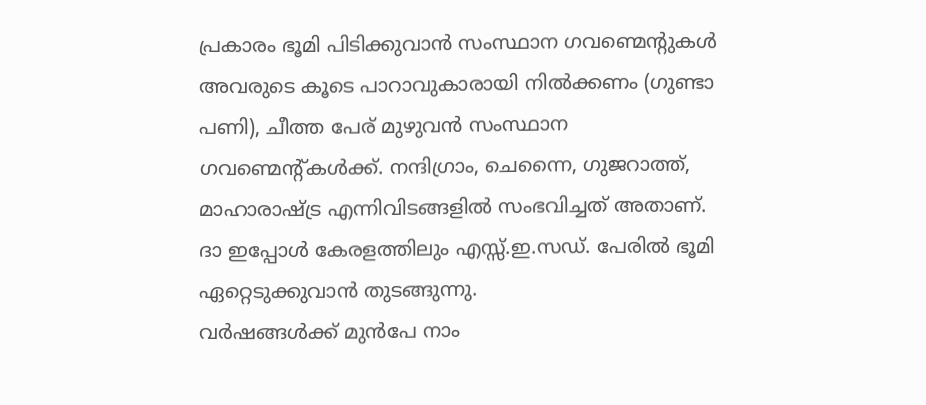പ്രകാ‍രം ഭൂമി പിടിക്കുവാന്‍ സംസ്ഥാന ഗവണ്മെന്റുകള്‍ അവരുടെ കൂടെ പാറാവുകാരായി നില്‍ക്കണം (ഗുണ്ടാ പണി), ചീത്ത പേര് മുഴുവന്‍ സംസ്ഥാന ഗവണ്മെന്റ്കള്‍ക്ക്. നന്ദിഗ്രാം, ചെന്നൈ, ഗുജറാത്ത്, മാഹാരാഷ്ട്ര എന്നിവിടങ്ങളില്‍ സംഭവിച്ചത് അതാണ്. ദാ ഇപ്പോള്‍ കേരളത്തിലും എസ്സ്.ഇ.സഡ്. പേരില്‍ ഭൂമി ഏറ്റെടുക്കുവാന്‍ തുടങ്ങുന്നു.
വര്‍ഷങ്ങള്‍ക്ക് മുന്‍പേ നാം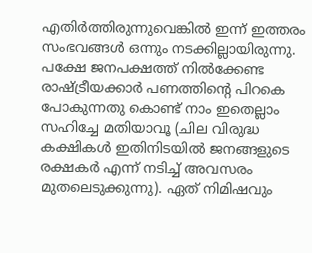എതിര്‍ത്തിരുന്നുവെങ്കില്‍ ഇന്ന് ഇത്തരം സംഭവങ്ങള്‍ ഒന്നും നടക്കില്ലായിരുന്നു. പക്ഷേ ജനപക്ഷത്ത് നില്‍ക്കേണ്ട രാഷ്ട്രീയക്കാര്‍ പണത്തിന്റെ പിറകെ പോകുന്നതു കൊണ്ട് നാം ഇതെല്ലാം സഹിച്ചേ മതിയാവൂ (ചില വിരുദ്ധ കക്ഷികള്‍ ഇതിനിടയില്‍ ജനങ്ങളുടെ രക്ഷകര്‍ എന്ന് നടിച്ച് അവസരം മുതലെടുക്കുന്നു). ഏത് നിമിഷവും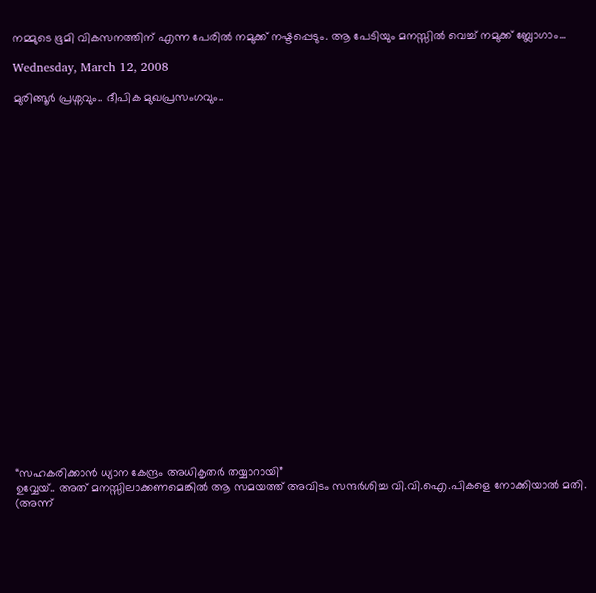നമ്മുടെ ഭൂമി വികസനത്തിന് എന്ന പേരില്‍ നമുക്ക് നഷ്ടപ്പെടും. ആ പേടിയും മനസ്സില്‍ വെച്ച് നമുക്ക് ബ്ലോഗാം...

Wednesday, March 12, 2008

മുരിങ്ങൂര്‍ പ്രശ്നവും.. ദീപിക മുഖപ്രസംഗവും..
























“സഹകരിക്കാന്‍ ധ്യാന കേന്ദ്രം അധികൃതര്‍ തയ്യാറായി”
ഉവ്വേയ്.. അത് മനസ്സിലാക്കണമെങ്കില്‍ ആ സമയത്ത് അവിടം സന്ദര്‍ശിച്ച വി.വി.ഐ.പികളെ നോക്കിയാല്‍ മതി. (അന്ന്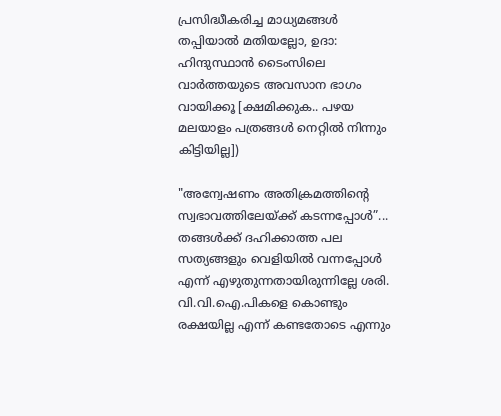പ്രസിദ്ധീകരിച്ച മാധ്യമങ്ങള്‍ തപ്പിയാല്‍ മതിയല്ലോ, ഉദാ: ഹിന്ദുസ്ഥാന്‍ ടൈംസിലെ വാര്‍ത്തയുടെ അവസാന ഭാഗം വായിക്കൂ [ക്ഷമിക്കുക.. പഴയ മലയാളം പത്രങ്ങള്‍ നെറ്റില്‍ നിന്നും കിട്ടിയില്ല])

"അന്വേഷണം അതിക്രമത്തിന്റെ സ്വഭാവത്തിലേയ്ക്ക് കടന്നപ്പോള്‍”...
തങ്ങള്‍ക്ക് ദഹിക്കാത്ത പല സത്യങ്ങളും വെളിയില്‍ വന്നപ്പോള്‍ എന്ന് എഴുതുന്നതായിരുന്നില്ലേ ശരി.
വി.വി.ഐ.പികളെ കൊണ്ടും രക്ഷയില്ല എന്ന് കണ്ടതോടെ എന്നും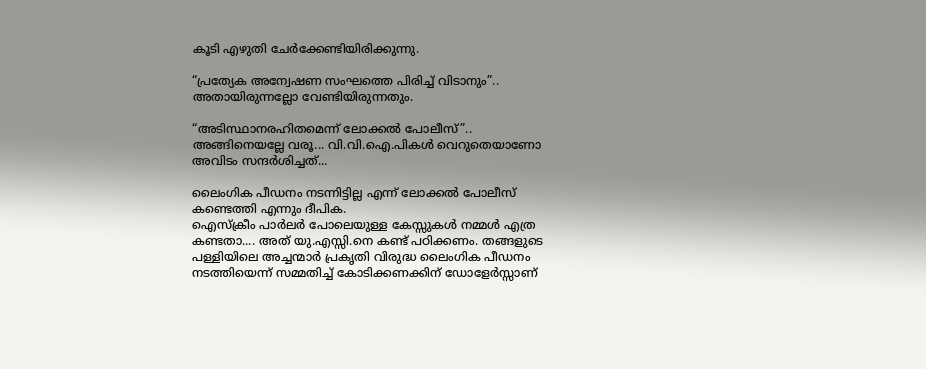കൂടി എഴുതി ചേര്‍ക്കേണ്ടിയിരിക്കുന്നു.

“പ്രത്യേക അന്വേഷണ സംഘത്തെ പിരിച്ച് വിടാനും”..
അതായിരുന്നല്ലോ വേണ്ടിയിരുന്നതും.

“അടിസ്ഥാനരഹിതമെന്ന് ലോക്കല്‍ പോലീസ്”..
അങ്ങിനെയല്ലേ വരൂ... വി.വി.ഐ.പികള്‍ വെറുതെയാണോ അവിടം സന്ദര്‍ശിച്ചത്...

ലൈംഗിക പീഡനം നടന്നിട്ടില്ല എന്ന് ലോക്കല്‍ പോലീസ് കണ്ടെത്തി എന്നും ദീപിക.
ഐസ്ക്രീം പാര്‍ലര്‍ പോലെയുള്ള കേസ്സുകള്‍ നമ്മള്‍ എത്ര കണ്ടതാ.... അത് യു.എസ്സി.നെ കണ്ട് പഠിക്കണം. തങ്ങളുടെ പള്ളിയിലെ അച്ചന്മാര്‍ പ്രകൃതി വിരുദ്ധ ലൈംഗിക പീഡനം നടത്തിയെന്ന് സമ്മതിച്ച് കോടിക്കണക്കിന് ഡോളേര്‍സ്സാണ്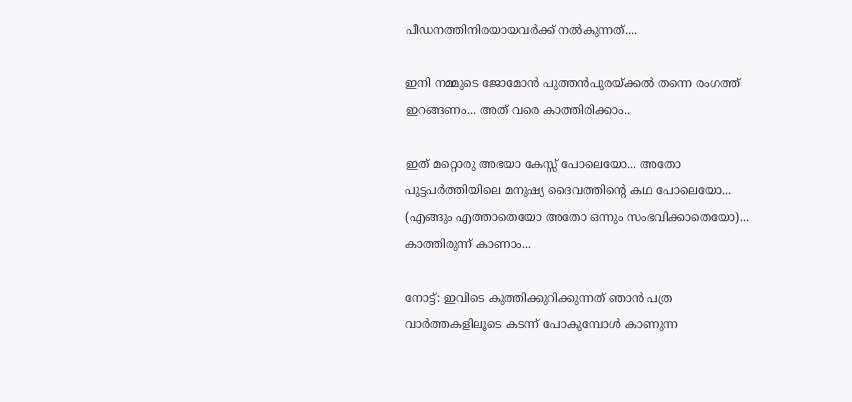പീഡനത്തിനിരയായവര്‍ക്ക് നല്‍കുന്നത്....

ഇനി നമ്മുടെ ജോമോന്‍ പുത്തന്‍പുരയ്ക്കല്‍ തന്നെ രംഗത്ത് ഇറങ്ങണം... അത് വരെ കാത്തിരിക്കാം..

ഇത് മറ്റൊരു അഭയാ കേസ്സ് പോലെയോ... അതോ പുട്ടപര്‍ത്തിയിലെ മനുഷ്യ ദൈവത്തിന്റെ കഥ പോലെയോ... (എങ്ങും എത്താതെയോ അതോ ഒന്നും സംഭവിക്കാതെയോ)... കാത്തിരുന്ന് കാണാം...

നോട്ട്: ഇവിടെ കുത്തിക്കുറിക്കുന്നത് ഞാന്‍ പത്ര വാര്‍ത്തകളിലൂടെ കടന്ന് പോകുമ്പോള്‍ കാണുന്ന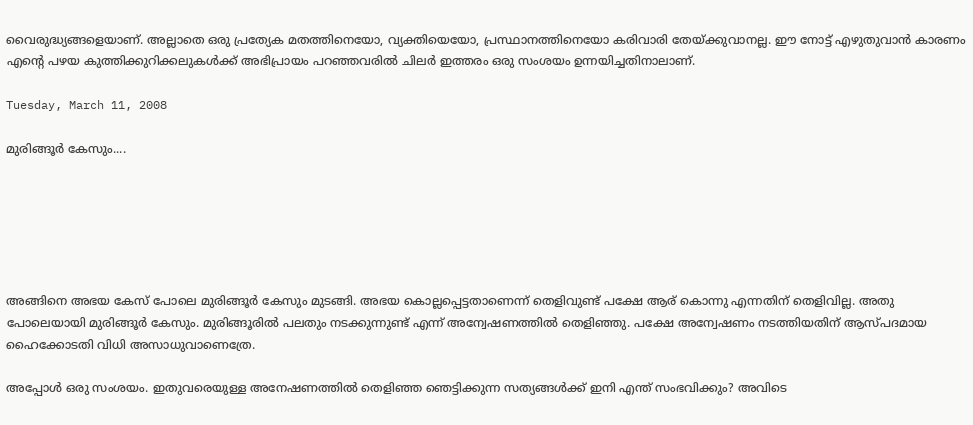വൈരുദ്ധ്യങ്ങളെയാണ്. അല്ലാതെ ഒരു പ്രത്യേക മതത്തിനെയോ, വ്യക്തിയെയോ, പ്രസ്ഥാനത്തിനെയോ കരിവാരി തേയ്ക്കുവാനല്ല. ഈ നോട്ട് എഴുതുവാന്‍ കാരണം എന്റെ പഴയ കുത്തിക്കുറിക്കലുകള്‍ക്ക് അഭിപ്രായം പറഞ്ഞവരില്‍ ചിലര്‍ ഇത്തരം ഒരു സംശയം ഉന്നയിച്ചതിനാലാണ്.

Tuesday, March 11, 2008

മുരിങ്ങൂര്‍ കേസും....






അങ്ങിനെ അഭയ കേസ് പോലെ മുരിങ്ങൂര്‍ കേസും മുടങ്ങി. അഭയ കൊല്ലപ്പെട്ടതാണെന്ന് തെളിവുണ്ട് പക്ഷേ ആര് കൊന്നു എന്നതിന് തെളിവില്ല. അതു പോലെയായി മുരിങ്ങൂര്‍ കേസും. മുരിങ്ങൂരില്‍ പലതും നടക്കുന്നുണ്ട് എന്ന് അന്വേഷണത്തില്‍ തെളിഞ്ഞു. പക്ഷേ അന്വേഷണം നടത്തിയതിന് ആസ്പദമായ ഹൈക്കോടതി വിധി അസാധുവാണെത്രേ.

അപ്പോള്‍ ഒരു സംശയം. ഇതുവരെയുള്ള അനേഷണത്തില്‍ തെളിഞ്ഞ ഞെട്ടിക്കുന്ന സത്യങ്ങള്‍ക്ക് ഇനി എന്ത് സംഭവിക്കും? അവിടെ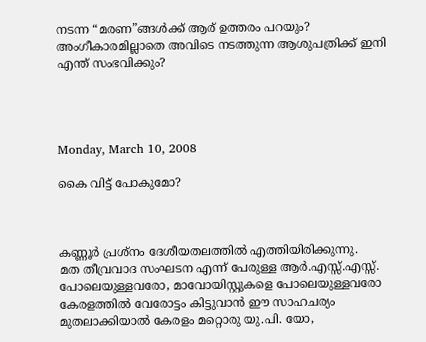നടന്ന “മരണ”ങ്ങള്‍ക്ക് ആര് ഉത്തരം പറയും? അംഗീകാരമില്ലാതെ അവിടെ നടത്തുന്ന ആശുപത്രിക്ക് ഇനി എന്ത് സംഭവിക്കും?




Monday, March 10, 2008

കൈ വിട്ട് പോകുമോ?



കണ്ണൂര്‍ പ്രശ്നം ദേശീയതലത്തില്‍ എത്തിയിരിക്കുന്നു.
മത തീവ്രവാദ സംഘടന എന്ന് പേരുള്ള ആര്‍.എസ്സ്.എസ്സ്. പോലെയുള്ളവരോ, മാവോയിസ്റ്റുകളെ പോലെയുള്ളവരോ കേരളത്തില്‍ വേരോട്ടം കിട്ടുവാന്‍ ഈ സാഹചര്യം മുതലാക്കിയാല്‍ കേരളം മറ്റൊരു യു.പി. യോ,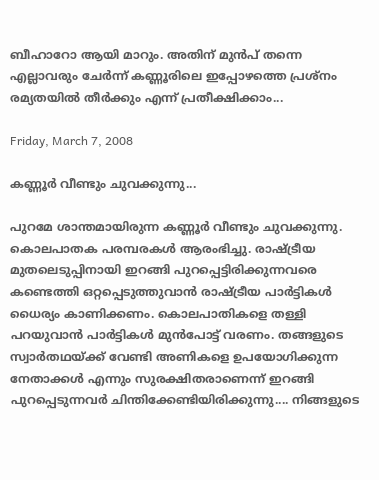ബീഹാറോ ആയി മാറും. അതിന് മുന്‍പ് തന്നെ എല്ലാവരും ചേര്‍ന്ന് കണ്ണൂരിലെ ഇപ്പോഴത്തെ പ്രശ്നം രമ്യതയില്‍ തീര്‍ക്കും എന്ന് പ്രതീക്ഷിക്കാം...

Friday, March 7, 2008

കണ്ണൂര്‍ വീണ്ടും ചുവക്കുന്നു...

പുറമേ ശാന്തമായിരുന്ന കണ്ണൂര്‍ വീണ്ടും ചുവക്കുന്നു. കൊലപാതക പരമ്പരകള്‍ ആരംഭിച്ചു. രാഷ്ട്രീയ മുതലെടുപ്പിനായി ഇറങ്ങി പുറപ്പെട്ടിരിക്കുന്നവരെ കണ്ടെത്തി ഒറ്റപ്പെടുത്തുവാന്‍ രാഷ്ട്രീയ പാര്‍ട്ടികള്‍ ധൈര്യം കാണിക്കണം. കൊലപാതികളെ തള്ളി പറയുവാന്‍ പാര്‍ട്ടികള്‍ മുന്‍പോട്ട് വരണം. തങ്ങളുടെ സ്വാര്‍തഥയ്ക്ക് വേണ്ടി അണികളെ ഉപയോഗിക്കുന്ന നേതാക്കള്‍ എന്നും സുരക്ഷിതരാണെന്ന് ഇറങ്ങി പുറപ്പെടുന്നവര്‍ ചിന്തിക്കേണ്ടിയിരിക്കുന്നു.... നിങ്ങളുടെ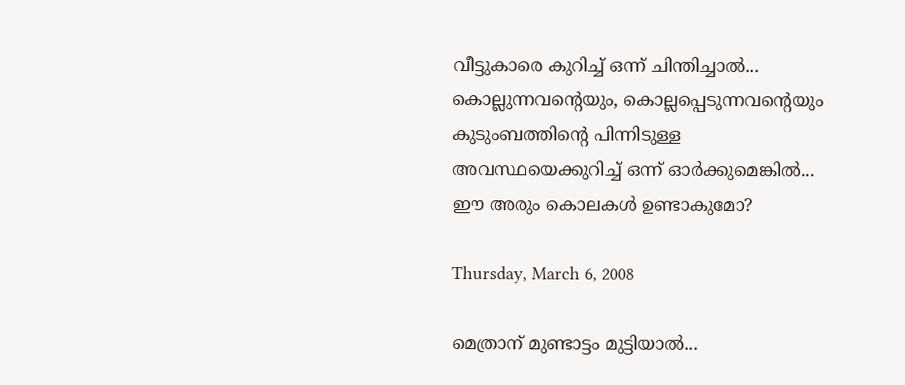വീട്ടുകാരെ കുറിച്ച് ഒന്ന് ചിന്തിച്ചാല്‍... കൊല്ലുന്നവന്റെയും, കൊല്ലപ്പെടുന്നവന്റെയും കുടുംബത്തിന്റെ പിന്നിടുള്ള അവസ്ഥയെക്കുറിച്ച് ഒന്ന് ഓര്‍ക്കുമെങ്കില്‍... ഈ അരും കൊലകള്‍ ഉണ്ടാകുമോ?

Thursday, March 6, 2008

മെത്രാന് മുണ്ടാട്ടം മുട്ടിയാല്‍...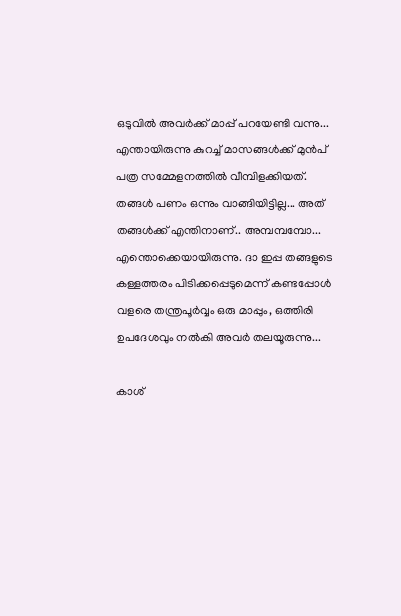ഒടുവില്‍ അവര്‍ക്ക് മാപ്പ് പറയേണ്ടി വന്നു... എന്തായിരുന്നു കുറച്ച് മാസങ്ങള്‍ക്ക് മുന്‍പ് പത്ര സമ്മേളനത്തില്‍ വീമ്പിളക്കിയത്. തങ്ങള്‍ പണം ഒന്നും വാങ്ങിയിട്ടില്ല... അത് തങ്ങള്‍ക്ക് എന്തിനാണ്.. അമ്പമ്പമ്പോ... എന്തൊക്കെയായിരുന്നു. ദാ ഇപ്പ തങ്ങളുടെ കള്ളത്തരം പിടിക്കപ്പെടുമെന്ന് കണ്ടപ്പോള്‍ വളരെ തന്ത്രപൂര്‍വ്വം ഒരു മാപ്പും, ഒത്തിരി ഉപദേശവും നല്‍കി അവര്‍ തലയൂരുന്നു...

കാശ്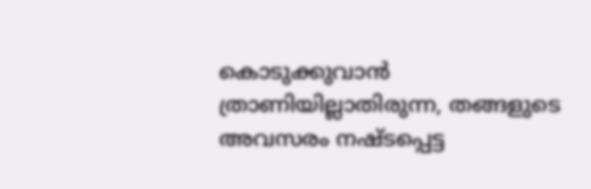കൊടുക്കുവാന്‍ ത്രാണിയില്ലാതിരുന്ന, തങ്ങളുടെ അവസരം നഷ്ടപ്പെട്ട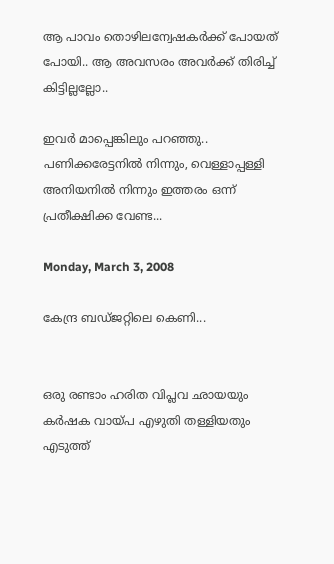ആ‍ പാവം തൊഴിലന്വേഷകര്‍ക്ക് പോയത് പോയി.. ആ‍ അവസരം അവര്‍ക്ക് തിരിച്ച് കിട്ടില്ലല്ലോ..

ഇവര്‍ മാപ്പെങ്കിലും പറഞ്ഞു.. പണിക്കരേട്ടനില്‍ നിന്നും, വെള്ളാപ്പള്ളി അനിയനില്‍ നിന്നും ഇത്തരം ഒന്ന് പ്രതീക്ഷിക്ക വേണ്ട...

Monday, March 3, 2008

കേന്ദ്ര ബഡ്ജറ്റിലെ കെണി...


ഒരു രണ്ടാം ഹരിത വിപ്ലവ ഛായയും കര്‍ഷക വായ്പ എഴുതി തള്ളിയതും എടുത്ത്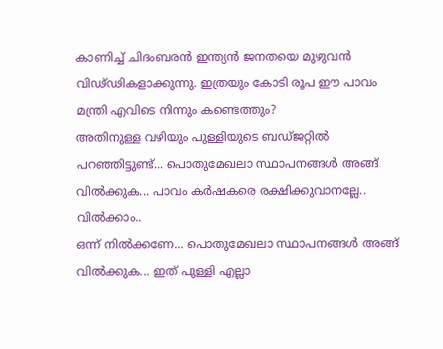കാണിച്ച് ചിദംബരന്‍ ഇന്ത്യന്‍ ജനതയെ മുഴുവന്‍ വിഢ്ഢികളാക്കുന്നു. ഇത്രയും കോടി രൂപ ഈ പാവം മന്ത്രി എവിടെ നിന്നും കണ്ടെത്തും?
അതിനുള്ള വഴിയും പുള്ളിയുടെ ബഡ്ജറ്റില്‍ പറഞ്ഞിട്ടുണ്ട്... പൊതുമേഖലാ സ്ഥാപനങ്ങള്‍ അങ്ങ് വില്‍ക്കുക... പാവം കര്‍ഷകരെ രക്ഷിക്കുവാനല്ലേ.. വില്‍ക്കാം..
ഒന്ന് നില്‍ക്കണേ... പൊതുമേഖലാ സ്ഥാപനങ്ങള്‍ അങ്ങ് വില്‍ക്കുക... ഇത് പുള്ളി എല്ലാ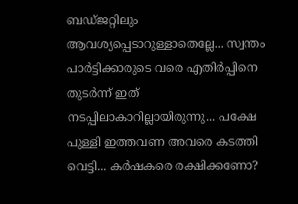ബഡ്ജറ്റിലും ആവശ്യപ്പെടാറുള്ളാതെല്ലേ... സ്വന്തം പാര്‍ട്ടിക്കാരുടെ വരെ എതിര്‍പ്പിനെ തുടര്‍ന്ന് ഇത് നടപ്പിലാകാറില്ലായിരുന്നു... പക്ഷേ പുള്ളി ഇത്തവണ അവരെ കടത്തി വെട്ടി... കര്‍ഷകരെ രക്ഷിക്കണോ?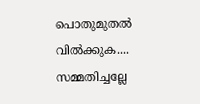പൊതുമുതല്‍ വില്‍ക്കുക.... സമ്മതിച്ചല്ലേ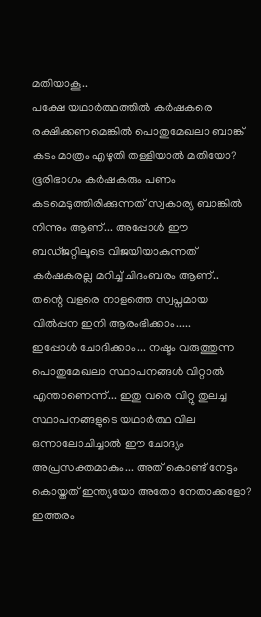മതിയാകൂ..
പക്ഷേ യഥാര്‍ത്ഥത്തില്‍ കര്‍ഷകരെ ര‍ക്ഷിക്കണമെങ്കില്‍ പൊതുമേഖലാ ബാങ്ക് കടം മാത്രം എഴുതി തള്ളിയാല്‍ മതിയോ? ഭൂരിഭാഗം കര്‍ഷകരും പണം കടമെടുത്തിരിക്കുന്നത് സ്വകാര്യ ബാങ്കില്‍ നിന്നും ആണ്... അപ്പോള്‍ ഈ ബഡ്ജറ്റിലൂടെ വിജയിയാകുന്നത് കര്‍ഷകരല്ല മറിച്ച് ചിദംബരം ആണ്.. തന്റെ വളരെ നാളത്തെ സ്വപ്നമായ വില്‍പ്പന ഇനി ആരംഭിക്കാം.....
ഇപ്പോള്‍ ചോദിക്കാം... നഷ്ടം വരുത്തുന്ന പൊതുമേഖലാ സ്ഥാപനങ്ങള്‍ വിറ്റാല്‍ എന്താണെന്ന്... ഇതു വരെ വിറ്റു തുലച്ച സ്ഥാപനങ്ങളുടെ യഥാര്‍ത്ഥ വില ഒന്നാലോചിച്ചാല്‍ ഈ ചോദ്യം അപ്രസക്തമാകും... അത് കൊണ്ട് നേട്ടം കൊയ്തത് ഇന്ത്യയോ അതോ നേതാക്കളോ?
ഇത്തരം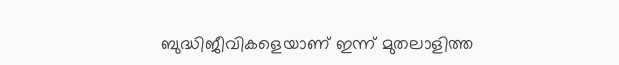ബുദ്ധിജീവികളെയാണ് ഇന്ന് മുതലാളിത്ത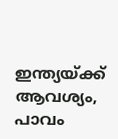ഇന്ത്യയ്ക്ക് ആവശ്യം, പാവം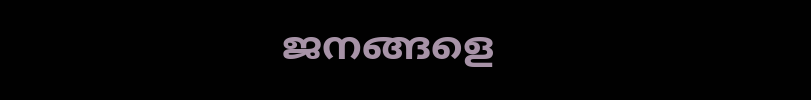ജനങ്ങളെ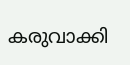കരുവാക്കി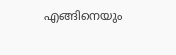എങ്ങിനെയും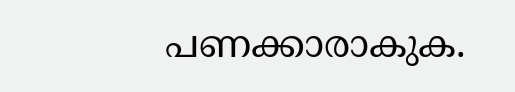പണക്കാരാകുക.